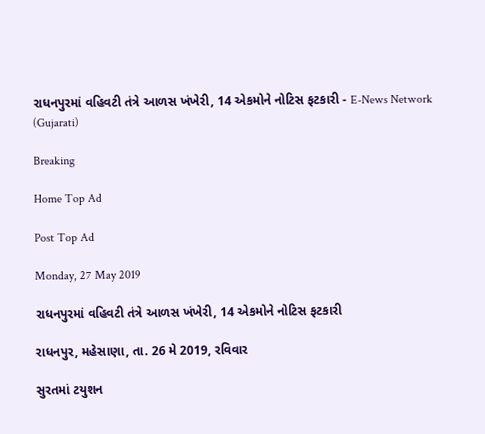રાધનપુરમાં વહિવટી તંત્રે આળસ ખંખેરી, 14 એકમોને નોટિસ ફટકારી - E-News Network (Gujarati)

Breaking

Home Top Ad

Post Top Ad

Monday, 27 May 2019

રાધનપુરમાં વહિવટી તંત્રે આળસ ખંખેરી, 14 એકમોને નોટિસ ફટકારી

રાધનપુર, મહેસાણા, તા. 26 મે 2019, રવિવાર

સુરતમાં ટયુશન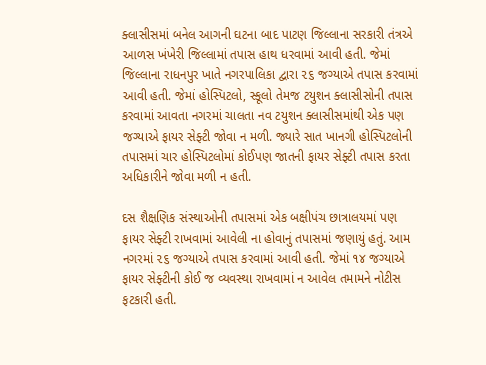ક્લાસીસમાં બનેલ આગની ઘટના બાદ પાટણ જિલ્લાના સરકારી તંત્રએ આળસ ખંખેરી જિલ્લામાં તપાસ હાથ ધરવામાં આવી હતી. જેમાં જિલ્લાના રાધનપુર ખાતે નગરપાલિકા દ્વારા ૨૬ જગ્યાએ તપાસ કરવામાં આવી હતી. જેમાં હોસ્પિટલો, સ્કૂલો તેમજ ટયુશન ક્લાસીસોની તપાસ કરવામાં આવતા નગરમાં ચાલતા નવ ટયુશન ક્લાસીસમાંથી એક પણ જગ્યાએ ફાયર સેફ્ટી જોવા ન મળી. જ્યારે સાત ખાનગી હોસ્પિટલોની તપાસમાં ચાર હોસ્પિટલોમાં કોઈપણ જાતની ફાયર સેફ્ટી તપાસ કરતા અધિકારીને જોવા મળી ન હતી.

દસ શૈક્ષણિક સંસ્થાઓની તપાસમાં એક બક્ષીપંચ છાત્રાલયમાં પણ ફાયર સેફ્ટી રાખવામાં આવેલી ના હોવાનું તપાસમાં જણાયું હતું. આમ નગરમાં ૨૬ જગ્યાએ તપાસ કરવામાં આવી હતી. જેમાં ૧૪ જગ્યાએ ફાયર સેફ્ટીની કોઈ જ વ્યવસ્થા રાખવામાં ન આવેલ તમામને નોટીસ ફટકારી હતી.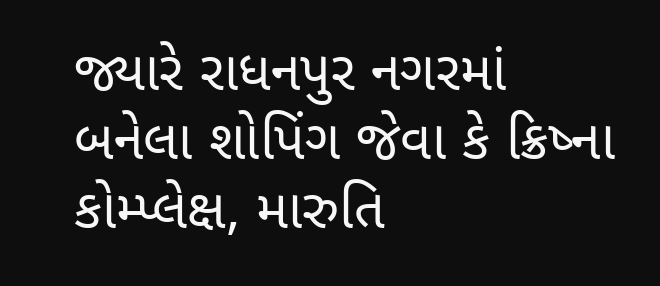જ્યારે રાધનપુર નગરમાં બનેલા શોપિંગ જેવા કે ક્રિષ્ના કોમ્પ્લેક્ષ, મારુતિ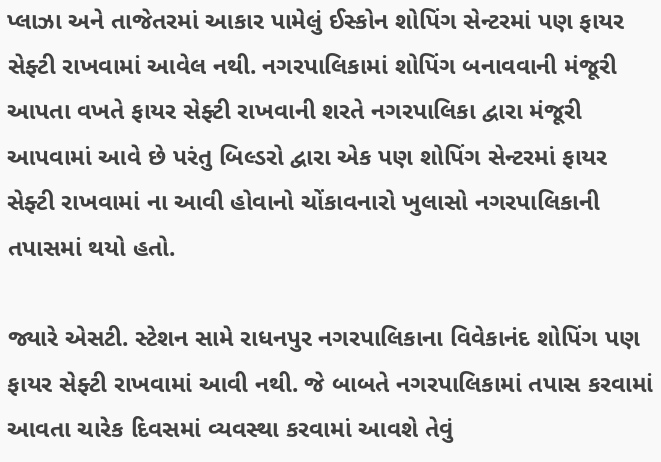પ્લાઝા અને તાજેતરમાં આકાર પામેલું ઈસ્કોન શોપિંગ સેન્ટરમાં પણ ફાયર સેફ્ટી રાખવામાં આવેલ નથી. નગરપાલિકામાં શોપિંગ બનાવવાની મંજૂરી આપતા વખતે ફાયર સેફ્ટી રાખવાની શરતે નગરપાલિકા દ્વારા મંજૂરી આપવામાં આવે છે પરંતુ બિલ્ડરો દ્વારા એક પણ શોપિંગ સેન્ટરમાં ફાયર સેફ્ટી રાખવામાં ના આવી હોવાનો ચોંકાવનારો ખુલાસો નગરપાલિકાની તપાસમાં થયો હતો.

જ્યારે એસટી. સ્ટેશન સામે રાધનપુર નગરપાલિકાના વિવેકાનંદ શોપિંગ પણ ફાયર સેફ્ટી રાખવામાં આવી નથી. જે બાબતે નગરપાલિકામાં તપાસ કરવામાં આવતા ચારેક દિવસમાં વ્યવસ્થા કરવામાં આવશે તેવું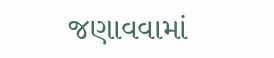જણાવવામાં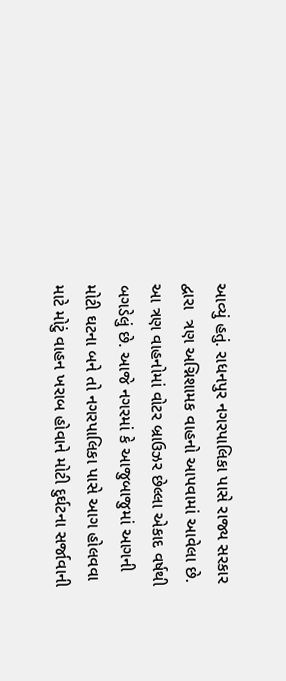આવ્યું હતું. રાધનપુર નગરપાલિકા પાસે રાજ્ય સરકાર દ્વારા  ત્રણ અગ્નિશામક વાહનો આપવામાં આવેલા છે. આ ત્રણ વાહનોમાં વોટર બ્રાઉઝર છેલ્લા એકાદ વર્ષથી બગડેલું છે. આજે નગરમાં કે આજુબાજુમાં આગની મોટી ઘટના બને તો નગરપાલિકા પાસે આગ હોલવવા માટે મોટું વાહન ખરાબ હોવાને મોટી દુર્ઘટના સર્જાવાની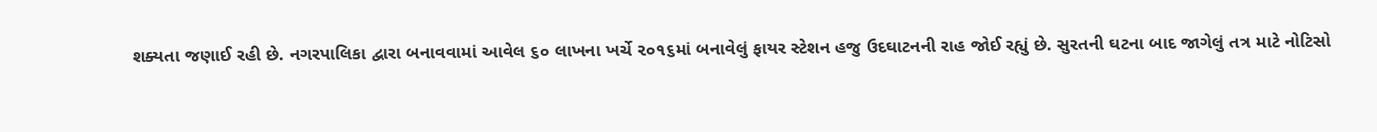શક્યતા જણાઈ રહી છે. નગરપાલિકા દ્વારા બનાવવામાં આવેલ ૬૦ લાખના ખર્ચે ૨૦૧૬માં બનાવેલું ફાયર સ્ટેશન હજુ ઉદઘાટનની રાહ જોઈ રહ્યું છે. સુરતની ઘટના બાદ જાગેલું તત્ર માટે નોટિસો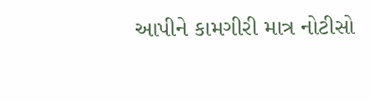આપીને કામગીરી માત્ર નોટીસો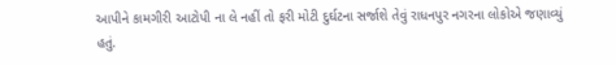આપીને કામગીરી આટોપી ના લે નહીં તો ફરી મોટી દુર્ઘટના સર્જાશે તેવું રાધનપુર નગરના લોકોએ જણાવ્યું હતું.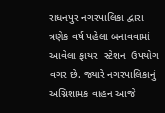રાધનપુર નગરપાલિકા દ્વારા ત્રણેક વર્ષ પહેલા બનાવવામાં આવેલા ફાયર  સ્ટેશન  ઉપયોગ વગર છે. જ્યારે નગરપાલિકાનું અગ્નિશામક વાહન આજે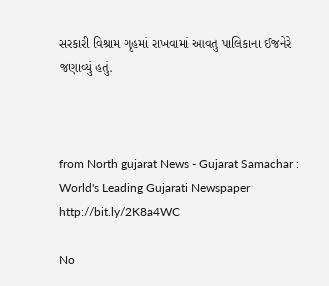સરકારી વિશ્રામ ગૃહમાં રાખવામાં આવતુ પાલિકાના ઈજનેરે જણાવ્યું હતું.



from North gujarat News - Gujarat Samachar : World's Leading Gujarati Newspaper http://bit.ly/2K8a4WC

No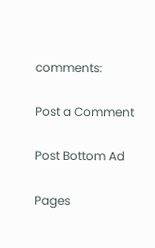comments:

Post a Comment

Post Bottom Ad

Pages